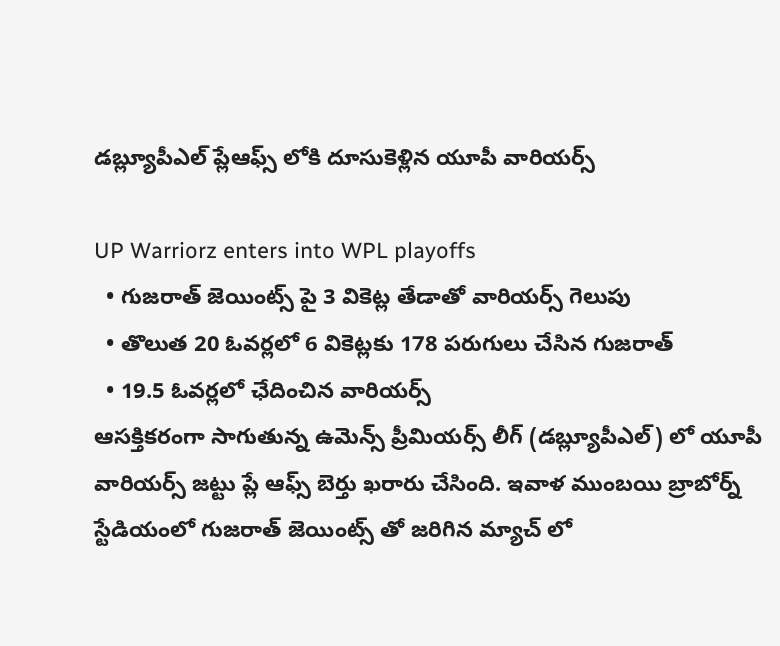డబ్ల్యూపీఎల్ ప్లేఆఫ్స్ లోకి దూసుకెళ్లిన యూపీ వారియర్స్

UP Warriorz enters into WPL playoffs
  • గుజరాత్ జెయింట్స్ పై 3 వికెట్ల తేడాతో వారియర్స్ గెలుపు
  • తొలుత 20 ఓవర్లలో 6 వికెట్లకు 178 పరుగులు చేసిన గుజరాత్
  • 19.5 ఓవర్లలో ఛేదించిన వారియర్స్
ఆసక్తికరంగా సాగుతున్న ఉమెన్స్ ప్రీమియర్స్ లీగ్ (డబ్ల్యూపీఎల్) లో యూపీ వారియర్స్ జట్టు ప్లే ఆఫ్స్ బెర్తు ఖరారు చేసింది. ఇవాళ ముంబయి బ్రాబోర్న్ స్టేడియంలో గుజరాత్ జెయింట్స్ తో జరిగిన మ్యాచ్ లో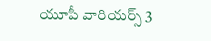యూపీ వారియర్స్ 3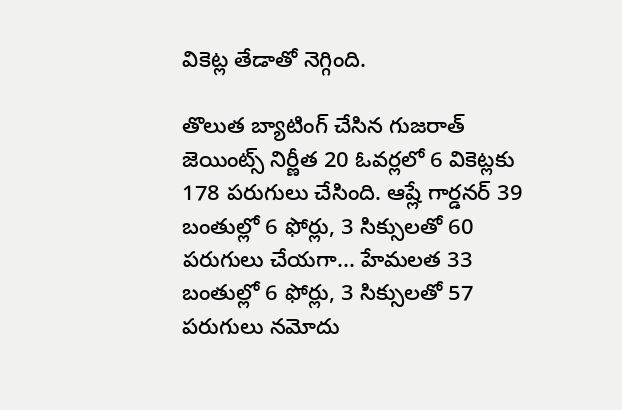వికెట్ల తేడాతో నెగ్గింది.

తొలుత బ్యాటింగ్ చేసిన గుజరాత్ జెయింట్స్ నిర్ణీత 20 ఓవర్లలో 6 వికెట్లకు 178 పరుగులు చేసింది. ఆష్లే గార్డనర్ 39 బంతుల్లో 6 ఫోర్లు, 3 సిక్సులతో 60 పరుగులు చేయగా... హేమలత 33 బంతుల్లో 6 ఫోర్లు, 3 సిక్సులతో 57 పరుగులు నమోదు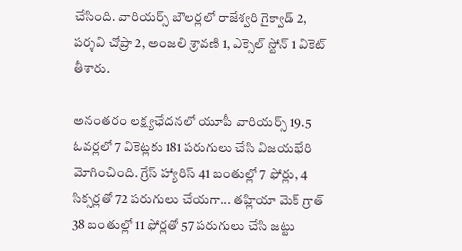చేసింది. వారియర్స్ బౌలర్లలో రాజేశ్వరి గైక్వాడ్ 2, పర్శవి చోప్రా 2, అంజలి శ్రావణి 1, ఎక్సెల్ స్టోన్ 1 వికెట్ తీశారు.

అనంతరం లక్ష్యఛేదనలో యూపీ వారియర్స్ 19.5 ఓవర్లలో 7 వికెట్లకు 181 పరుగులు చేసి విజయభేరి మోగించింది. గ్రేస్ హ్యారిస్ 41 బంతుల్లో 7 ఫోర్లు, 4 సిక్సర్లతో 72 పరుగులు చేయగా... తహ్లియా మెక్ గ్రాత్ 38 బంతుల్లో 11 ఫోర్లతో 57 పరుగులు చేసి జట్టు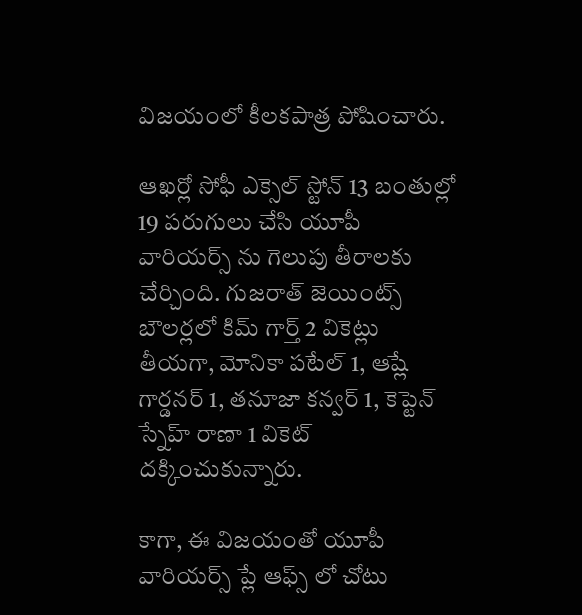విజయంలో కీలకపాత్ర పోషించారు.

ఆఖర్లో సోఫీ ఎక్సెల్ స్టోన్ 13 బంతుల్లో 19 పరుగులు చేసి యూపీ వారియర్స్ ను గెలుపు తీరాలకు చేర్చింది. గుజరాత్ జెయింట్స్ బౌలర్లలో కిమ్ గార్త్ 2 వికెట్లు తీయగా, మోనికా పటేల్ 1, ఆష్లే గార్డనర్ 1, తనూజా కన్వర్ 1, కెప్టెన్ స్నేహ్ రాణా 1 వికెట్ దక్కించుకున్నారు.

కాగా, ఈ విజయంతో యూపీ వారియర్స్ ప్లే ఆఫ్స్ లో చోటు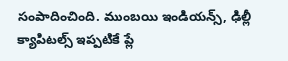సంపాదించింది. ముంబయి ఇండియన్స్, ఢిల్లీ క్యాపిటల్స్ ఇప్పటికే ప్లే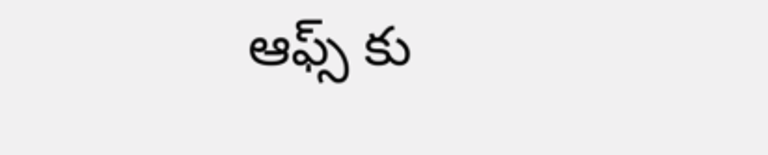ఆఫ్స్ ‌కు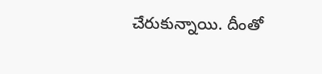చేరుకున్నాయి. దీంతో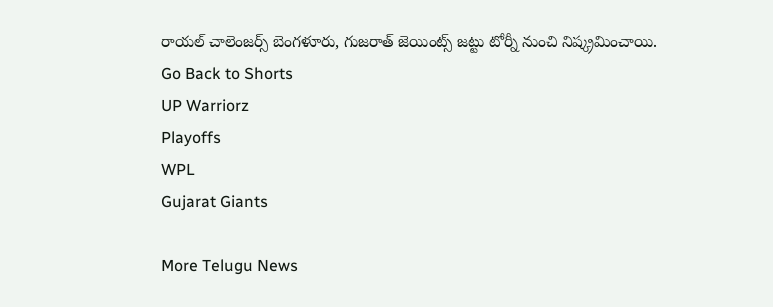రాయల్ చాలెంజర్స్ బెంగళూరు, గుజరాత్ జెయింట్స్ జట్టు టోర్నీ నుంచి నిష్క్రమించాయి.
Go Back to Shorts
UP Warriorz
Playoffs
WPL
Gujarat Giants

More Telugu News